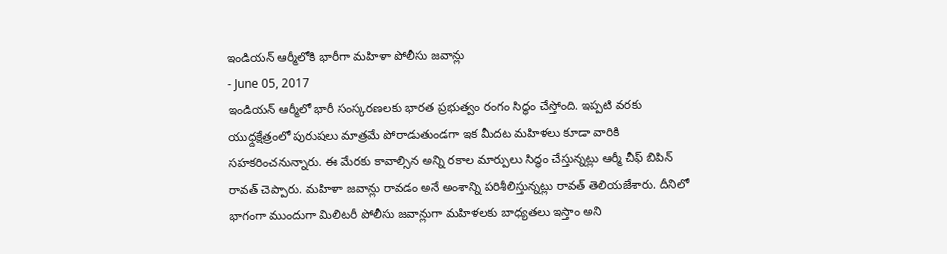ఇండియన్ ఆర్మీలోకి భారీగా మహిళా పోలీసు జవాన్లు
- June 05, 2017
ఇండియన్ ఆర్మీలో భారీ సంస్కరణలకు భారత ప్రభుత్వం రంగం సిద్ధం చేస్తోంది. ఇప్పటి వరకు యుధ్దక్షేత్రంలో పురుషలు మాత్రమే పోరాడుతుండగా ఇక మీదట మహిళలు కూడా వారికి సహకరించనున్నారు. ఈ మేరకు కావాల్సిన అన్ని రకాల మార్పులు సిద్ధం చేస్తున్నట్లు ఆర్మీ చీఫ్ బిపిన్ రావత్ చెప్పారు. మహిళా జవాన్లు రావడం అనే అంశాన్ని పరిశీలిస్తున్నట్లు రావత్ తెలియజేశారు. దీనిలో భాగంగా ముందుగా మిలిటరీ పోలీసు జవాన్లుగా మహిళలకు బాధ్యతలు ఇస్తాం అని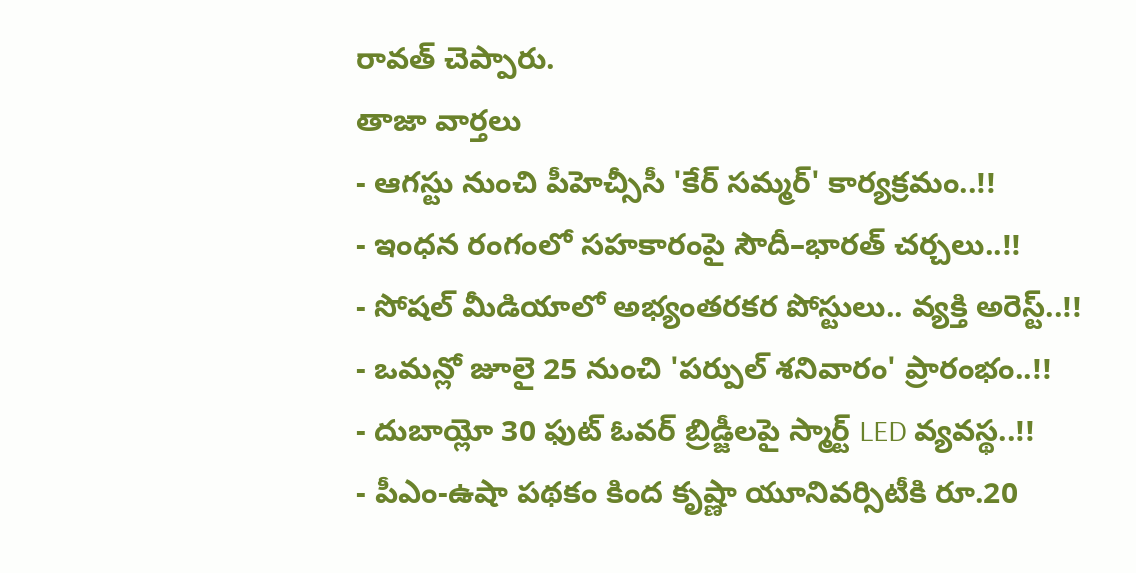రావత్ చెప్పారు.
తాజా వార్తలు
- ఆగస్టు నుంచి పీహెచ్సీసీ 'కేర్ సమ్మర్' కార్యక్రమం..!!
- ఇంధన రంగంలో సహకారంపై సౌదీ–భారత్ చర్చలు..!!
- సోషల్ మీడియాలో అభ్యంతరకర పోస్టులు.. వ్యక్తి అరెస్ట్..!!
- ఒమన్లో జూలై 25 నుంచి 'పర్పుల్ శనివారం' ప్రారంభం..!!
- దుబాయ్లో 30 ఫుట్ ఓవర్ బ్రిడ్జీలపై స్మార్ట్ LED వ్యవస్థ..!!
- పీఎం-ఉషా పథకం కింద కృష్ణా యూనివర్సిటీకి రూ.20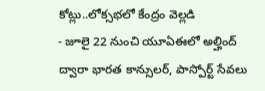కోట్లు..లోక్సభలో కేంద్రం వెల్లడి
- జూలై 22 నుంచి యూఏఈలో అల్హింద్ ద్వారా భారత కాన్సులర్, పాస్పోర్ట్ సేవలు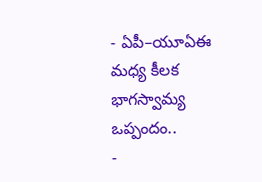- ఏపీ–యూఏఈ మధ్య కీలక భాగస్వామ్య ఒప్పందం..
-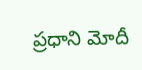ప్రధాని మోదీ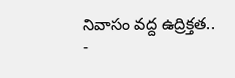నివాసం వద్ద ఉద్రిక్తత..
-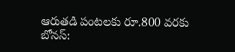ఆరుతడి పంటలకు రూ.800 వరకు బోనస్: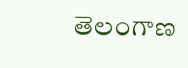తెలంగాణ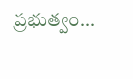ప్రభుత్వం...